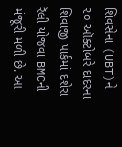શિવસેના (UBT)ને ૨૦ ઑક્ટોબરે દાદરના શિવાજી પાર્કમાં દશેરા રૅલી યોજવા BMCની મંજૂરી મળી છે. આ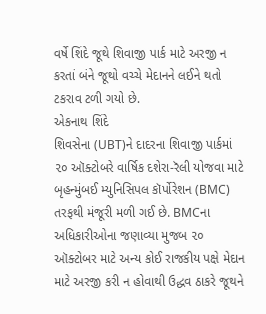વર્ષે શિંદે જૂથે શિવાજી પાર્ક માટે અરજી ન કરતાં બંને જૂથો વચ્ચે મેદાનને લઈને થતો ટકરાવ ટળી ગયો છે.
એકનાથ શિંદે
શિવસેના (UBT)ને દાદરના શિવાજી પાર્કમાં ૨૦ ઑક્ટોબરે વાર્ષિક દશેરા-રૅલી યોજવા માટે બૃહન્મુંબઈ મ્યુનિસિપલ કૉર્પોરેશન (BMC) તરફથી મંજૂરી મળી ગઈ છે. BMCના અધિકારીઓના જણાવ્યા મુજબ ૨૦ ઑક્ટોબર માટે અન્ય કોઈ રાજકીય પક્ષે મેદાન માટે અરજી કરી ન હોવાથી ઉદ્ધવ ઠાકરે જૂથને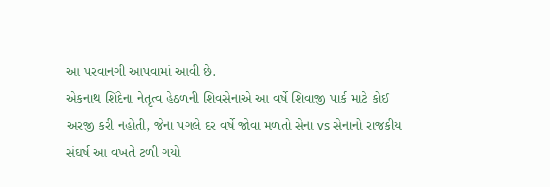આ પરવાનગી આપવામાં આવી છે.
એકનાથ શિંદેના નેતૃત્વ હેઠળની શિવસેનાએ આ વર્ષે શિવાજી પાર્ક માટે કોઈ અરજી કરી નહોતી, જેના પગલે દર વર્ષે જોવા મળતો સેના vs સેનાનો રાજકીય સંઘર્ષ આ વખતે ટળી ગયો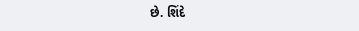છે. શિંદે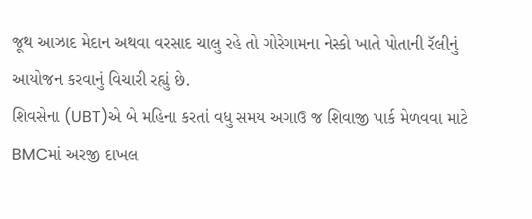જૂથ આઝાદ મેદાન અથવા વરસાદ ચાલુ રહે તો ગોરેગામના નેસ્કો ખાતે પોતાની રૅલીનું આયોજન કરવાનું વિચારી રહ્યું છે.
શિવસેના (UBT)એ બે મહિના કરતાં વધુ સમય અગાઉ જ શિવાજી પાર્ક મેળવવા માટે BMCમાં અરજી દાખલ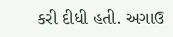કરી દીધી હતી. અગાઉ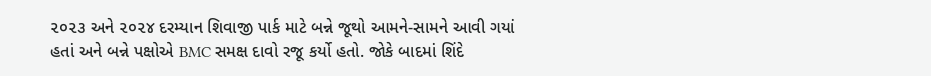૨૦૨૩ અને ૨૦૨૪ દરમ્યાન શિવાજી પાર્ક માટે બન્ને જૂથો આમને-સામને આવી ગયાં હતાં અને બન્ને પક્ષોએ BMC સમક્ષ દાવો રજૂ કર્યો હતો. જોકે બાદમાં શિંદે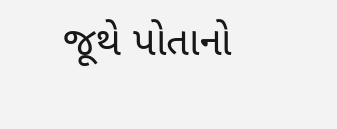જૂથે પોતાનો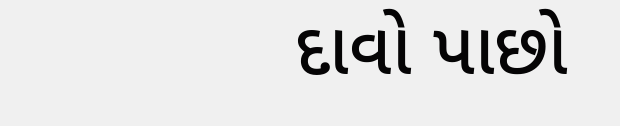દાવો પાછો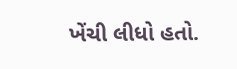ખેંચી લીધો હતો.